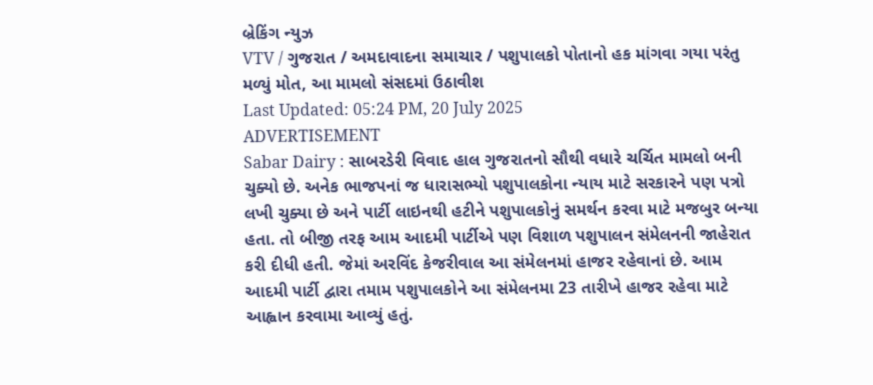બ્રેકિંગ ન્યુઝ
VTV / ગુજરાત / અમદાવાદના સમાચાર / પશુપાલકો પોતાનો હક માંગવા ગયા પરંતુ મળ્યું મોત, આ મામલો સંસદમાં ઉઠાવીશ
Last Updated: 05:24 PM, 20 July 2025
ADVERTISEMENT
Sabar Dairy : સાબરડેરી વિવાદ હાલ ગુજરાતનો સૌથી વધારે ચર્ચિત મામલો બની ચુક્યો છે. અનેક ભાજપનાં જ ધારાસભ્યો પશુપાલકોના ન્યાય માટે સરકારને પણ પત્રો લખી ચુક્યા છે અને પાર્ટી લાઇનથી હટીને પશુપાલકોનું સમર્થન કરવા માટે મજબુર બન્યા હતા. તો બીજી તરફ આમ આદમી પાર્ટીએ પણ વિશાળ પશુપાલન સંમેલનની જાહેરાત કરી દીધી હતી. જેમાં અરવિંદ કેજરીવાલ આ સંમેલનમાં હાજર રહેવાનાં છે. આમ આદમી પાર્ટી દ્વારા તમામ પશુપાલકોને આ સંમેલનમા 23 તારીખે હાજર રહેવા માટે આહ્વાન કરવામા આવ્યું હતું.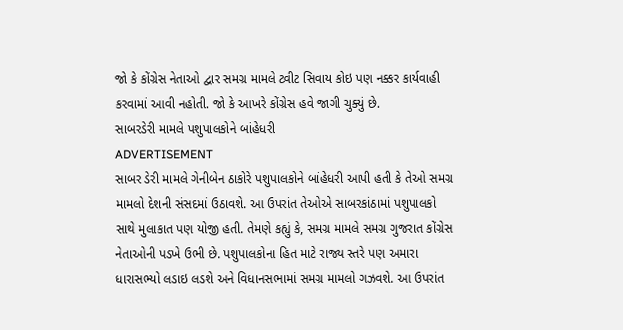જો કે કોંગ્રેસ નેતાઓ દ્વાર સમગ્ર મામલે ટ્વીટ સિવાય કોઇ પણ નક્કર કાર્યવાહી કરવામાં આવી નહોતી. જો કે આખરે કોંગ્રેસ હવે જાગી ચુક્યું છે.
સાબરડેરી મામલે પશુપાલકોને બાંહેધરી
ADVERTISEMENT
સાબર ડેરી મામલે ગેનીબેન ઠાકોરે પશુપાલકોને બાંહેધરી આપી હતી કે તેઓ સમગ્ર મામલો દેશની સંસદમાં ઉઠાવશે. આ ઉપરાંત તેઓએ સાબરકાંઠામાં પશુપાલકો સાથે મુલાકાત પણ યોજી હતી. તેમણે કહ્યું કે, સમગ્ર મામલે સમગ્ર ગુજરાત કોંગ્રેસ નેતાઓની પડખે ઉભી છે. પશુપાલકોના હિત માટે રાજ્ય સ્તરે પણ અમારા ધારાસભ્યો લડાઇ લડશે અને વિધાનસભામાં સમગ્ર મામલો ગઝવશે. આ ઉપરાંત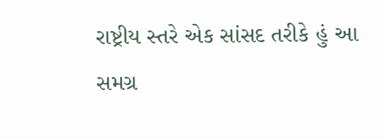રાષ્ટ્રીય સ્તરે એક સાંસદ તરીકે હું આ સમગ્ર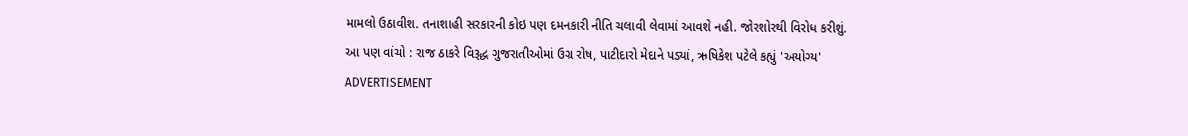મામલો ઉઠાવીશ. તનાશાહી સરકારની કોઇ પણ દમનકારી નીતિ ચલાવી લેવામાં આવશે નહી. જોરશોરથી વિરોધ કરીશું.
આ પણ વાંચો : રાજ ઠાકરે વિરૂદ્ધ ગુજરાતીઓમાં ઉગ્ર રોષ, પાટીદારો મેદાને પડ્યાં, ઋષિકેશ પટેલે કહ્યું 'અયોગ્ય'
ADVERTISEMENT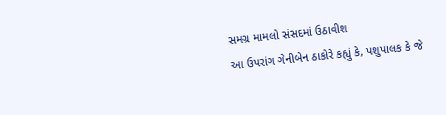સમગ્ર મામલો સંસદમાં ઉઠાવીશ
આ ઉપરાંગ ગેનીબેન ઠાકોરે કહ્યું કે, પશુપાલક કે જે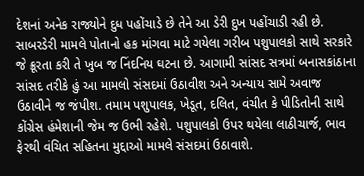દેશનાં અનેક રાજ્યોને દુધ પહોંચાડે છે તેને આ ડેરી દુખ પહોંચાડી રહી છે. સાબરડેરી મામલે પોતાનો હક માંગવા માટે ગયેલા ગરીબ પશુપાલકો સાથે સરકારે જે ક્રૂરતા કરી તે ખુબ જ નિંદનિય ઘટના છે. આગામી સાંસદ સત્રમાં બનાસકાંઠાના સાંસદ તરીકે હું આ મામલો સંસદમાં ઉઠાવીશ અને અન્યાય સામે અવાજ ઉઠાવીને જ જંપીશ. તમામ પશુપાલક, ખેડૂત, દલિત, વંચીત કે પીડિતોની સાથે કોંગ્રેસ હંમેશાની જેમ જ ઉભી રહેશે. પશુપાલકો ઉપર થયેલા લાઠીચાર્જ, ભાવ ફેરથી વંચિત સહિતના મુદ્દાઓ મામલે સંસદમાં ઉઠાવાશે.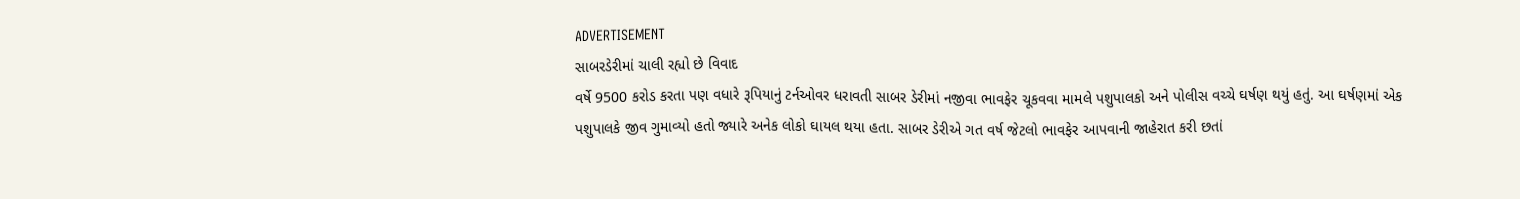ADVERTISEMENT
સાબરડેરીમાં ચાલી રહ્યો છે વિવાદ
વર્ષે 9500 કરોડ કરતા પણ વધારે રૂપિયાનું ટર્નઓવર ધરાવતી સાબર ડેરીમાં નજીવા ભાવફેર ચૂકવવા મામલે પશુપાલકો અને પોલીસ વચ્ચે ઘર્ષણ થયું હતું. આ ઘર્ષણમાં એક પશુપાલકે જીવ ગુમાવ્યો હતો જ્યારે અનેક લોકો ઘાયલ થયા હતા. સાબર ડેરીએ ગત વર્ષ જેટલો ભાવફેર આપવાની જાહેરાત કરી છતાં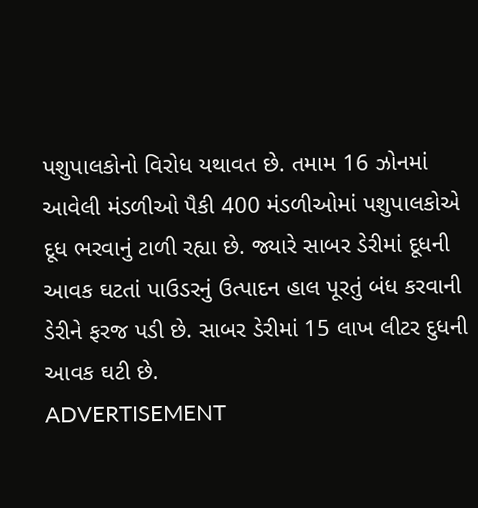પશુપાલકોનો વિરોધ યથાવત છે. તમામ 16 ઝોનમાં આવેલી મંડળીઓ પૈકી 400 મંડળીઓમાં પશુપાલકોએ દૂધ ભરવાનું ટાળી રહ્યા છે. જ્યારે સાબર ડેરીમાં દૂધની આવક ઘટતાં પાઉડરનું ઉત્પાદન હાલ પૂરતું બંધ કરવાની ડેરીને ફરજ પડી છે. સાબર ડેરીમાં 15 લાખ લીટર દુધની આવક ઘટી છે.
ADVERTISEMENT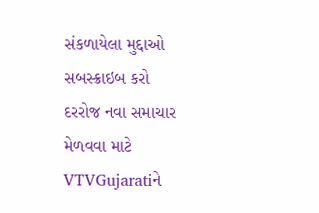સંકળાયેલા મુદ્દાઓ
સબસ્ક્રાઇબ કરો
દરરોજ નવા સમાચાર મેળવવા માટે VTVGujaratiને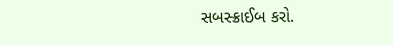સબસ્ક્રાઈબ કરો.